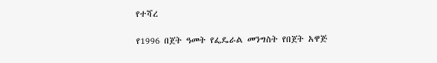የተሻረ

የ1996 በጀት ዓመት የፌዴራል መንግስት የበጀት አዋጅ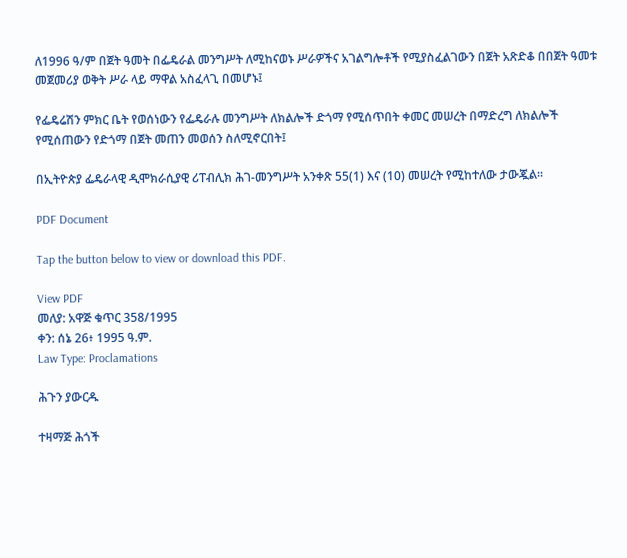ለ1996 ዓ/ም በጀት ዓመት በፌዴራል መንግሥት ለሚከናወኑ ሥራዎችና አገልግሎቶች የሚያስፈልገውን በጀት አጽድቆ በበጀት ዓመቱ መጀመሪያ ወቅት ሥራ ላይ ማዋል አስፈላጊ በመሆኑ፤

የፌዴሬሽን ምክር ቤት የወሰነውን የፌዴራሉ መንግሥት ለክልሎች ድጎማ የሚሰጥበት ቀመር መሠረት በማድረግ ለክልሎች የሚሰጠውን የድጎማ በጀት መጠን መወሰን ስለሚኖርበት፤

በኢትዮጵያ ፌዴራላዊ ዲሞክራሲያዊ ሪፐብሊክ ሕገ-መንግሥት አንቀጽ 55(1) እና (10) መሠረት የሚከተለው ታውጇል።

PDF Document

Tap the button below to view or download this PDF.

View PDF
መለያ: አዋጅ ቁጥር 358/1995
ቀን: ሰኔ 26፥ 1995 ዓ.ም.
Law Type: Proclamations

ሕጉን ያውርዱ

ተዛማጅ ሕጎች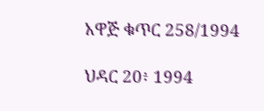አዋጅ ቁጥር 258/1994

ህዳር 20፥ 1994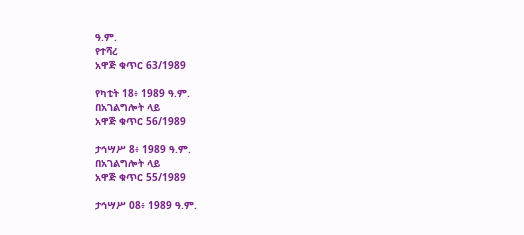ዓ.ም.
የተሻረ
አዋጅ ቁጥር 63/1989

የካቲት 18፥ 1989 ዓ.ም.
በአገልግሎት ላይ
አዋጅ ቁጥር 56/1989

ታኅሣሥ 8፥ 1989 ዓ.ም.
በአገልግሎት ላይ
አዋጅ ቁጥር 55/1989

ታኅሣሥ 08፥ 1989 ዓ.ም.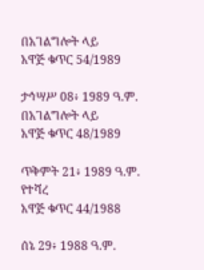በአገልግሎት ላይ
አዋጅ ቁጥር 54/1989

ታኅሣሥ 08፥ 1989 ዓ.ም.
በአገልግሎት ላይ
አዋጅ ቁጥር 48/1989

ጥቅምት 21፥ 1989 ዓ.ም.
የተሻረ
አዋጅ ቁጥር 44/1988

ሰኔ 29፥ 1988 ዓ.ም.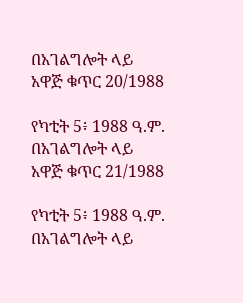በአገልግሎት ላይ
አዋጅ ቁጥር 20/1988

የካቲት 5፥ 1988 ዓ.ም.
በአገልግሎት ላይ
አዋጅ ቁጥር 21/1988

የካቲት 5፥ 1988 ዓ.ም.
በአገልግሎት ላይ